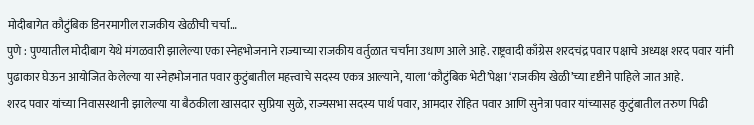मोदीबागेत कौटुंबिक डिनरमागील राजकीय खेळीची चर्चा…
पुणे : पुण्यातील मोदीबाग येथे मंगळवारी झालेल्या एका स्नेहभोजनाने राज्याच्या राजकीय वर्तुळात चर्चांना उधाण आले आहे. राष्ट्रवादी काँग्रेस शरदचंद्र पवार पक्षाचे अध्यक्ष शरद पवार यांनी पुढाकार घेऊन आयोजित केलेल्या या स्नेहभोजनात पवार कुटुंबातील महत्त्वाचे सदस्य एकत्र आल्याने, याला ‘कौटुंबिक भेटी’पेक्षा ‘राजकीय खेळी’च्या दृष्टीने पाहिले जात आहे.
शरद पवार यांच्या निवासस्थानी झालेल्या या बैठकीला खासदार सुप्रिया सुळे, राज्यसभा सदस्य पार्थ पवार, आमदार रोहित पवार आणि सुनेत्रा पवार यांच्यासह कुटुंबातील तरुण पिढी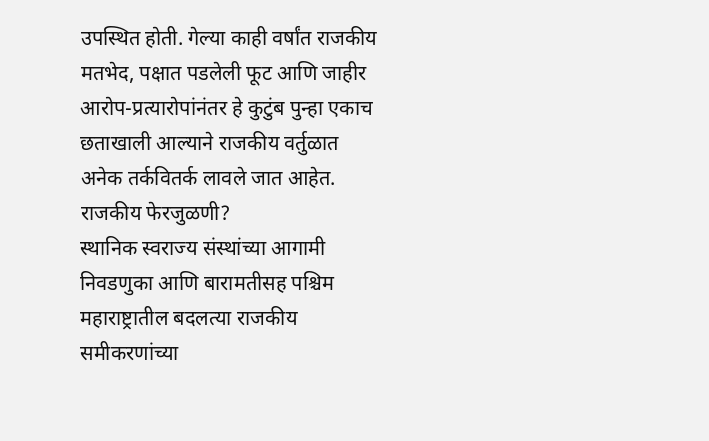उपस्थित होती. गेल्या काही वर्षांत राजकीय मतभेद, पक्षात पडलेली फूट आणि जाहीर आरोप-प्रत्यारोपांनंतर हे कुटुंब पुन्हा एकाच छताखाली आल्याने राजकीय वर्तुळात अनेक तर्कवितर्क लावले जात आहेत.
राजकीय फेरजुळणी?
स्थानिक स्वराज्य संस्थांच्या आगामी निवडणुका आणि बारामतीसह पश्चिम महाराष्ट्रातील बदलत्या राजकीय समीकरणांच्या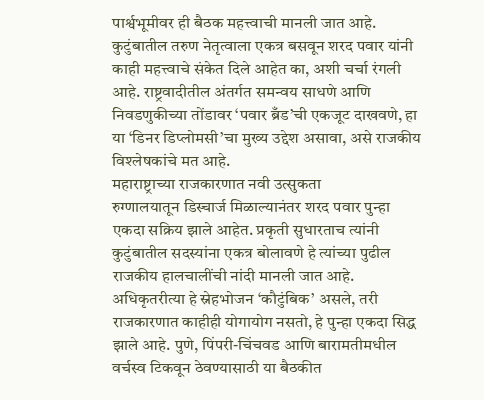पार्श्वभूमीवर ही बैठक महत्त्वाची मानली जात आहे. कुटुंबातील तरुण नेतृत्वाला एकत्र बसवून शरद पवार यांनी काही महत्त्वाचे संकेत दिले आहेत का, अशी चर्चा रंगली आहे. राष्ट्रवादीतील अंतर्गत समन्वय साधणे आणि निवडणुकीच्या तोंडावर ‘पवार ब्रँड’ची एकजूट दाखवणे, हा या ‘डिनर डिप्लोमसी’चा मुख्य उद्देश असावा, असे राजकीय विश्लेषकांचे मत आहे.
महाराष्ट्राच्या राजकारणात नवी उत्सुकता
रुग्णालयातून डिस्चार्ज मिळाल्यानंतर शरद पवार पुन्हा एकदा सक्रिय झाले आहेत. प्रकृती सुधारताच त्यांनी कुटुंबातील सदस्यांना एकत्र बोलावणे हे त्यांच्या पुढील राजकीय हालचालींची नांदी मानली जात आहे. अधिकृतरीत्या हे स्नेहभोजन ‘कौटुंबिक’ असले, तरी राजकारणात काहीही योगायोग नसतो, हे पुन्हा एकदा सिद्ध झाले आहे. पुणे, पिंपरी-चिंचवड आणि बारामतीमधील वर्चस्व टिकवून ठेवण्यासाठी या बैठकीत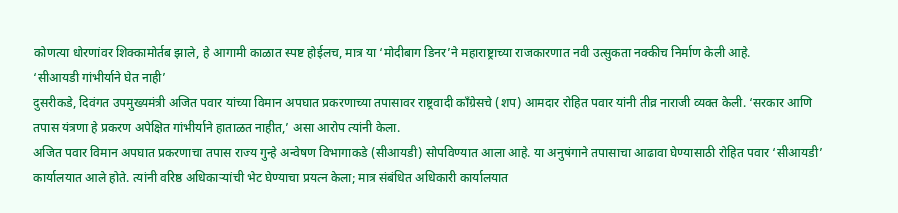कोणत्या धोरणांवर शिक्कामोर्तब झाले, हे आगामी काळात स्पष्ट होईलच, मात्र या ‘मोदीबाग डिनर’ने महाराष्ट्राच्या राजकारणात नवी उत्सुकता नक्कीच निर्माण केली आहे.
‘सीआयडी गांभीर्याने घेत नाही’
दुसरीकडे, दिवंगत उपमुख्यमंत्री अजित पवार यांच्या विमान अपघात प्रकरणाच्या तपासावर राष्ट्रवादी काँग्रेसचे (शप) आमदार रोहित पवार यांनी तीव्र नाराजी व्यक्त केली. ‘सरकार आणि तपास यंत्रणा हे प्रकरण अपेक्षित गांभीर्याने हाताळत नाहीत,’ असा आरोप त्यांनी केला.
अजित पवार विमान अपघात प्रकरणाचा तपास राज्य गुन्हे अन्वेषण विभागाकडे (सीआयडी) सोपविण्यात आला आहे. या अनुषंगाने तपासाचा आढावा घेण्यासाठी रोहित पवार ‘सीआयडी’ कार्यालयात आले होते. त्यांनी वरिष्ठ अधिकाऱ्यांची भेट घेण्याचा प्रयत्न केला; मात्र संबंधित अधिकारी कार्यालयात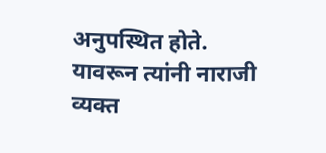अनुपस्थित होते. यावरून त्यांनी नाराजी व्यक्त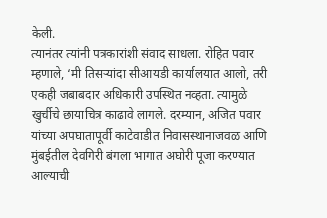केली.
त्यानंतर त्यांनी पत्रकारांशी संवाद साधला. रोहित पवार म्हणाले, ‘मी तिसऱ्यांदा सीआयडी कार्यालयात आलो, तरी एकही जबाबदार अधिकारी उपस्थित नव्हता. त्यामुळे खुर्चीचे छायाचित्र काढावे लागले. दरम्यान, अजित पवार यांच्या अपघातापूर्वी काटेवाडीत निवासस्थानाजवळ आणि मुंबईतील देवगिरी बंगला भागात अघोरी पूजा करण्यात आल्याची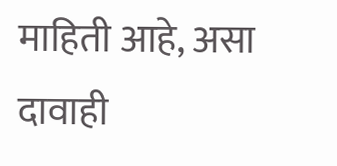माहिती आहे, असा दावाही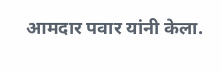आमदार पवार यांनी केला.